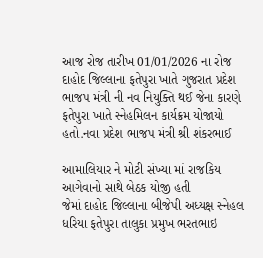આજ રોજ તારીખ 01/01/2026 ના રોજ દાહોદ જિલ્લાના ફતેપુરા ખાતે ગુજરાત પ્રદેશ ભાજપ મંત્રી ની નવ નિયુક્તિ થઈ જેના કારણે ફતેપુરા ખાતે સ્નેહમિલન કાર્યક્રમ યોજાયો હતો.નવા પ્રદેશ ભાજપ મંત્રી શ્રી શંકરભાઈ

આમાલિયાર ને મોટી સંખ્યા માં રાજકિય આગેવાનો સાથે બેઠક યોજી હતી
જેમાં દાહોદ જિલ્લાના બીજેપી અધ્યક્ષ સ્નેહલ ધરિયા ફતેપુરા તાલુકા પ્રમુખ ભરતભાઇ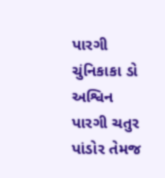પારગી ચુંનિકાકા ડો અશ્વિન પારગી ચતુર પાંડોર તેમજ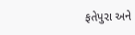ફતેપુરા અને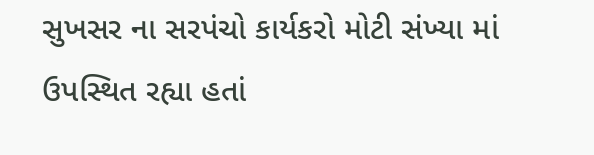સુખસર ના સરપંચો કાર્યકરો મોટી સંખ્યા માં ઉપસ્થિત રહ્યા હતાં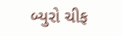બ્યુરો ચીફ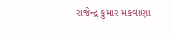રાજેન્દ્ર કુમાર મકવાણા